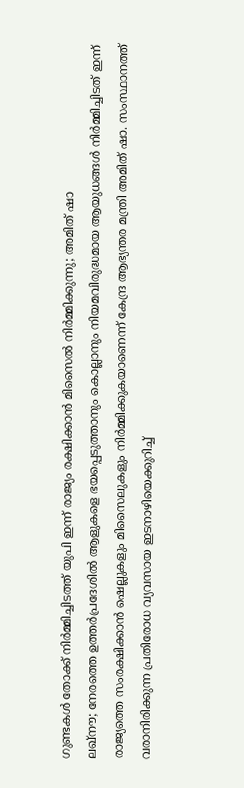ഗുണ്ടകൾ തോക്ക് നിർമ്മിച്ചിടത്ത് യുപി ഇന്ന് രാജ്യം രക്ഷിക്കാൻ മിസൈൽ നിർമ്മിക്കുന്നു; അമിത് ഷാ
ലഖ്നൗ; നേരത്തെ ഉത്തർപ്രദേശിൽ ആളുകളെ ഭയപ്പെടുത്താനും കൊല്ലാനും നിയമവിരുദ്ധമായ ആയുധങ്ങൾ നിർമ്മിച്ചിടത് ഇന്ന് രാജ്യത്തെ സംരക്ഷിക്കാൻ ഷെല്ലുകളും മിസൈലുകളും നിർമ്മിക്കുകയാണെന്ന് കേന്ദ്ര ആഭ്യന്തര മന്ത്രി അമിത് ഷാ. സംസ്ഥാനത്ത് വരാനിരിക്കുന്ന പ്രതിരോധ വ്യവസായ ഇടനാഴിയെക്കുറിച്ച്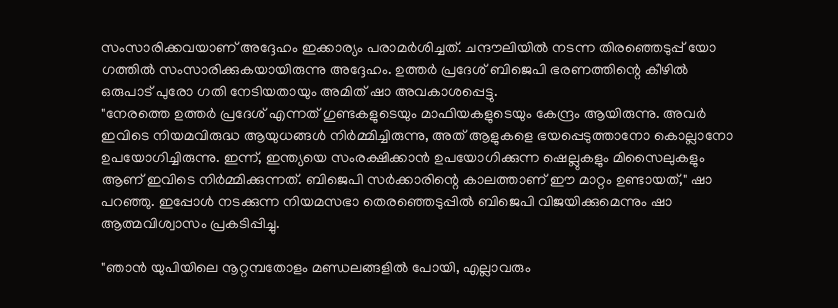സംസാരിക്കവയാണ് അദ്ദേഹം ഇക്കാര്യം പരാമർശിച്ചത്. ചന്ദൗലിയിൽ നടന്ന തിരഞ്ഞെടുപ്പ് യോ ഗത്തിൽ സംസാരിക്കുകയായിരുന്നു അദ്ദേഹം. ഉത്തർ പ്രദേശ് ബിജെപി ഭരണത്തിന്റെ കീഴിൽ ഒരുപാട് പുരോ ഗതി നേടിയതായും അമിത് ഷാ അവകാശപ്പെട്ടു.
"നേരത്തെ ഉത്തർ പ്രദേശ് എന്നത് ഗുണ്ടകളുടെയും മാഫിയകളുടെയും കേന്ദ്രം ആയിരുന്നു. അവർ ഇവിടെ നിയമവിരുദ്ധ ആയുധങ്ങൾ നിർമ്മിച്ചിരുന്നു, അത് ആളുകളെ ഭയപ്പെടുത്താനോ കൊല്ലാനോ ഉപയോഗിച്ചിരുന്നു. ഇന്ന്, ഇന്ത്യയെ സംരക്ഷിക്കാൻ ഉപയോഗിക്കുന്ന ഷെല്ലുകളും മിസൈലുകളും ആണ് ഇവിടെ നിർമ്മിക്കുന്നത്. ബിജെപി സർക്കാരിന്റെ കാലത്താണ് ഈ മാറ്റം ഉണ്ടായത്," ഷാ പറഞ്ഞു. ഇപ്പോൾ നടക്കുന്ന നിയമസഭാ തെരഞ്ഞെടുപ്പിൽ ബിജെപി വിജയിക്കുമെന്നും ഷാ ആത്മവിശ്വാസം പ്രകടിപ്പിച്ചു.

"ഞാൻ യുപിയിലെ നൂറ്റമ്പതോളം മണ്ഡലങ്ങളിൽ പോയി, എല്ലാവരും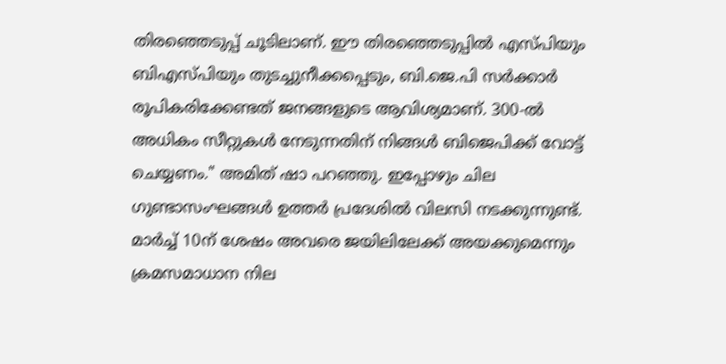തിരഞ്ഞെടുപ്പ് ചൂടിലാണ്. ഈ തിരഞ്ഞെടുപ്പിൽ എസ്പിയും ബിഎസ്പിയും തുടച്ചുനീക്കപ്പെടും, ബി.ജെ.പി സർക്കാർ രൂപികരിക്കേണ്ടത് ജനങ്ങളുടെ ആവിശ്യമാണ്. 300-ൽ അധികം സീറ്റുകൾ നേടുന്നതിന് നിങ്ങൾ ബിജെപിക്ക് വോട്ട് ചെയ്യണം." അമിത് ഷാ പറഞ്ഞു. ഇപ്പോഴും ചില ഗുണ്ടാസംഘങ്ങൾ ഉത്തർ പ്രദേശിൽ വിലസി നടക്കുന്നുണ്ട്. മാർച്ച് 10ന് ശേഷം അവരെ ജയിലിലേക്ക് അയക്കുമെന്നും ക്രമസമാധാന നില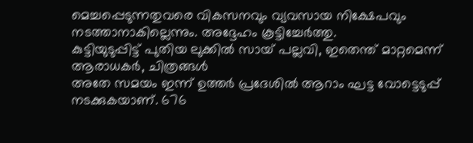മെച്ചപ്പെടുന്നതുവരെ വികസനവും വ്യവസായ നിക്ഷേപവും നടത്താനാകില്ലെന്നും. അദ്ദേഹം കൂട്ടിച്ചേർത്തു.
കുട്ടിയുടുപ്പിട്ട് പുതിയ ലുക്കിൽ സായ് പല്ലവി, ഇതെന്ത് മാറ്റമെന്ന് ആരാധകർ, ചിത്രങ്ങൾ
അതേ സമയം ഇന്ന് ഉത്തർ പ്രദേശിൽ ആറാം ഘട്ട വോട്ടെടുപ്പ് നടക്കുകയാണ്. 676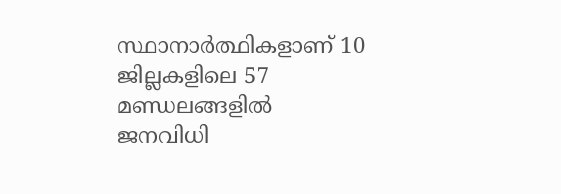സ്ഥാനാർത്ഥികളാണ് 10 ജില്ലകളിലെ 57 മണ്ഡലങ്ങളിൽ ജനവിധി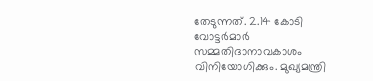തേടുന്നത്. 2.14 കോടി വോട്ടർമാർ സമ്മതിദാനാവകാശം വിനിയോഗിക്കും. മുഖ്യമന്ത്രി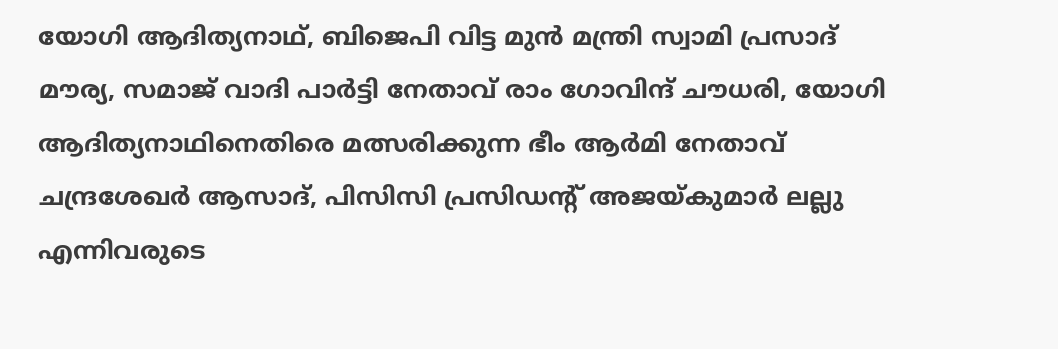യോഗി ആദിത്യനാഥ്, ബിജെപി വിട്ട മുൻ മന്ത്രി സ്വാമി പ്രസാദ് മൗര്യ, സമാജ് വാദി പാർട്ടി നേതാവ് രാം ഗോവിന്ദ് ചൗധരി, യോഗി ആദിത്യനാഥിനെതിരെ മത്സരിക്കുന്ന ഭീം ആർമി നേതാവ് ചന്ദ്രശേഖർ ആസാദ്, പിസിസി പ്രസിഡന്റ് അജയ്കുമാർ ലല്ലു എന്നിവരുടെ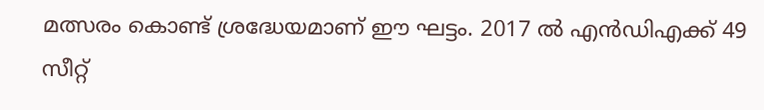മത്സരം കൊണ്ട് ശ്രദ്ധേയമാണ് ഈ ഘട്ടം. 2017 ൽ എൻഡിഎക്ക് 49 സീറ്റ്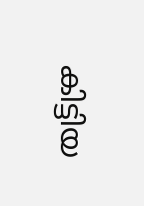കിട്ടിയ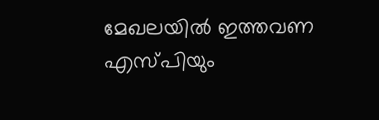മേഖലയിൽ ഇത്തവണ എസ്പിയും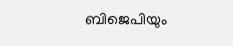ബിജെപിയും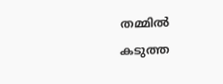തമ്മിൽ കടുത്ത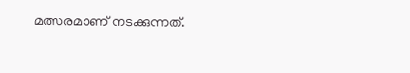മത്സരമാണ് നടക്കുന്നത്.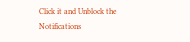Click it and Unblock the Notifications